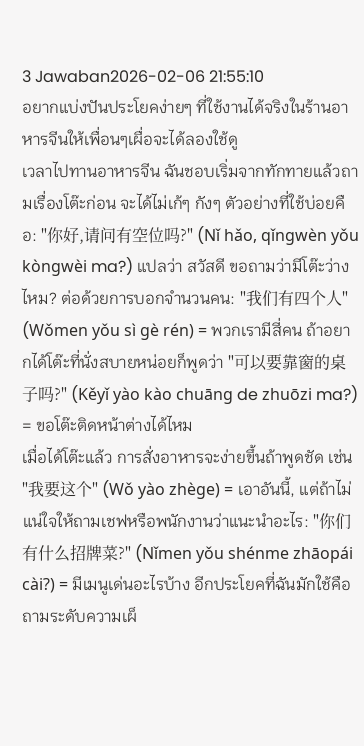3 Jawaban2026-02-06 21:55:10
อยากแบ่งปันประโยคง่ายๆ ที่ใช้งานได้จริงในร้านอาหารจีนให้เพื่อนๆเผื่อจะได้ลองใช้ดู
เวลาไปทานอาหารจีน ฉันชอบเริ่มจากทักทายแล้วถามเรื่องโต๊ะก่อน จะได้ไม่เก้ๆ กังๆ ตัวอย่างที่ใช้บ่อยคือ: "你好,请问有空位吗?" (Nǐ hǎo, qǐngwèn yǒu kòngwèi ma?) แปลว่า สวัสดี ขอถามว่ามีโต๊ะว่างไหม? ต่อด้วยการบอกจำนวนคน: "我们有四个人" (Wǒmen yǒu sì gè rén) = พวกเรามีสี่คน ถ้าอยากได้โต๊ะที่นั่งสบายหน่อยก็พูดว่า "可以要靠窗的桌子吗?" (Kěyǐ yào kào chuāng de zhuōzi ma?) = ขอโต๊ะติดหน้าต่างได้ไหม
เมื่อได้โต๊ะแล้ว การสั่งอาหารจะง่ายขึ้นถ้าพูดชัด เช่น "我要这个" (Wǒ yào zhège) = เอาอันนี้, แต่ถ้าไม่แน่ใจให้ถามเชฟหรือพนักงานว่าแนะนำอะไร: "你们有什么招牌菜?" (Nǐmen yǒu shénme zhāopái cài?) = มีเมนูเด่นอะไรบ้าง อีกประโยคที่ฉันมักใช้คือถามระดับความเผ็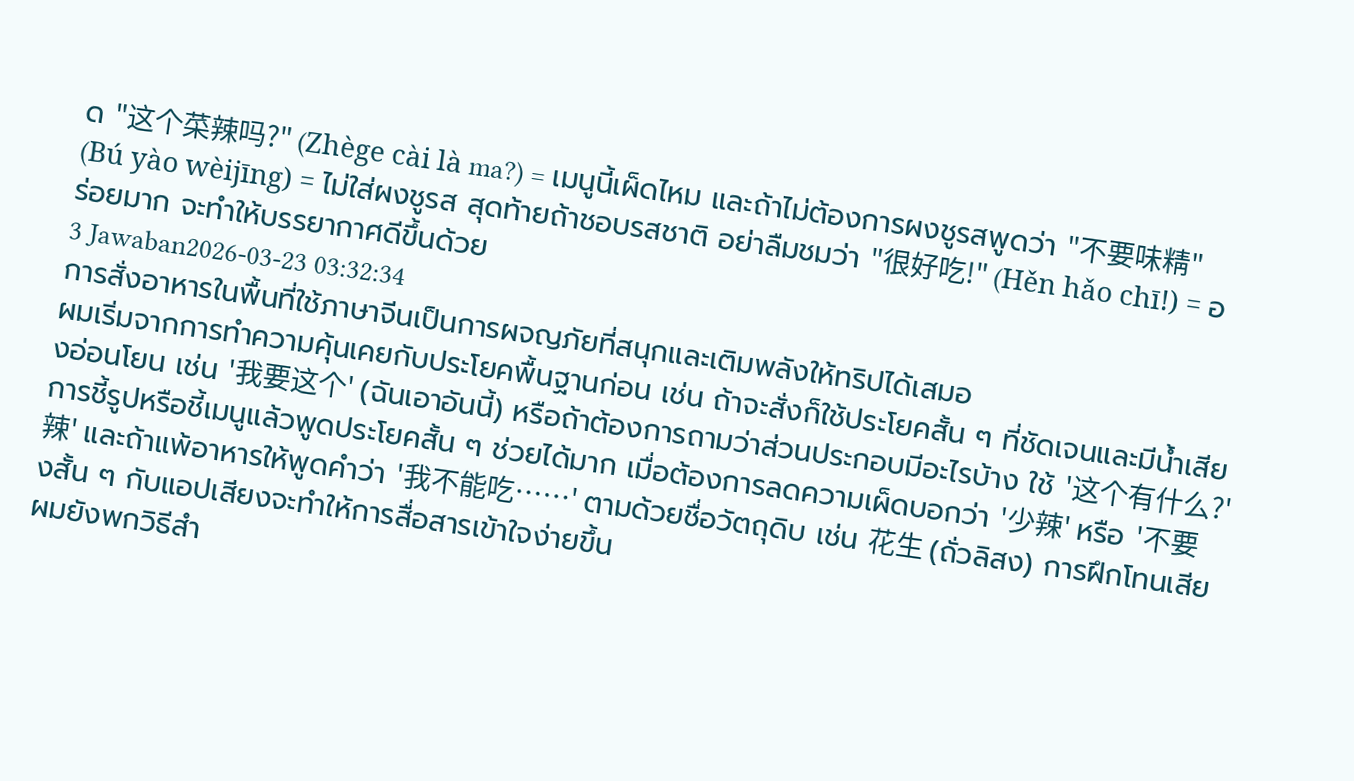ด "这个菜辣吗?" (Zhège cài là ma?) = เมนูนี้เผ็ดไหม และถ้าไม่ต้องการผงชูรสพูดว่า "不要味精" (Bú yào wèijīng) = ไม่ใส่ผงชูรส สุดท้ายถ้าชอบรสชาติ อย่าลืมชมว่า "很好吃!" (Hěn hǎo chī!) = อร่อยมาก จะทำให้บรรยากาศดีขึ้นด้วย
3 Jawaban2026-03-23 03:32:34
การสั่งอาหารในพื้นที่ใช้ภาษาจีนเป็นการผจญภัยที่สนุกและเติมพลังให้ทริปได้เสมอ
ผมเริ่มจากการทำความคุ้นเคยกับประโยคพื้นฐานก่อน เช่น ถ้าจะสั่งก็ใช้ประโยคสั้น ๆ ที่ชัดเจนและมีน้ำเสียงอ่อนโยน เช่น '我要这个' (ฉันเอาอันนี้) หรือถ้าต้องการถามว่าส่วนประกอบมีอะไรบ้าง ใช้ '这个有什么?' การชี้รูปหรือชี้เมนูแล้วพูดประโยคสั้น ๆ ช่วยได้มาก เมื่อต้องการลดความเผ็ดบอกว่า '少辣' หรือ '不要辣' และถ้าแพ้อาหารให้พูดคำว่า '我不能吃……' ตามด้วยชื่อวัตถุดิบ เช่น 花生 (ถั่วลิสง) การฝึกโทนเสียงสั้น ๆ กับแอปเสียงจะทำให้การสื่อสารเข้าใจง่ายขึ้น
ผมยังพกวิธีสำ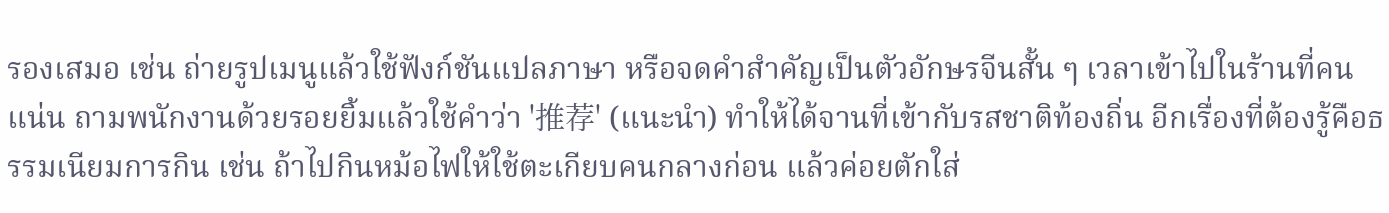รองเสมอ เช่น ถ่ายรูปเมนูแล้วใช้ฟังก์ชันแปลภาษา หรือจดคำสำคัญเป็นตัวอักษรจีนสั้น ๆ เวลาเข้าไปในร้านที่คนแน่น ถามพนักงานด้วยรอยยิ้มแล้วใช้คำว่า '推荐' (แนะนำ) ทำให้ได้จานที่เข้ากับรสชาติท้องถิ่น อีกเรื่องที่ต้องรู้คือธรรมเนียมการกิน เช่น ถ้าไปกินหม้อไฟให้ใช้ตะเกียบคนกลางก่อน แล้วค่อยตักใส่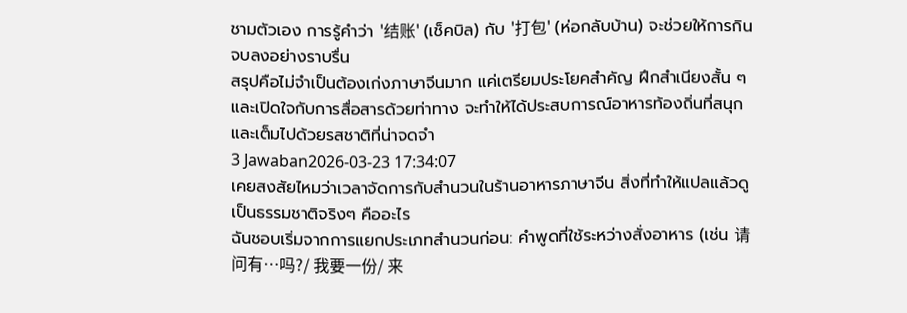ชามตัวเอง การรู้คำว่า '结账' (เช็คบิล) กับ '打包' (ห่อกลับบ้าน) จะช่วยให้การกินจบลงอย่างราบรื่น
สรุปคือไม่จำเป็นต้องเก่งภาษาจีนมาก แค่เตรียมประโยคสำคัญ ฝึกสำเนียงสั้น ๆ และเปิดใจกับการสื่อสารด้วยท่าทาง จะทำให้ได้ประสบการณ์อาหารท้องถิ่นที่สนุกและเต็มไปด้วยรสชาติที่น่าจดจำ
3 Jawaban2026-03-23 17:34:07
เคยสงสัยไหมว่าเวลาจัดการกับสำนวนในร้านอาหารภาษาจีน สิ่งที่ทำให้แปลแล้วดูเป็นธรรมชาติจริงๆ คืออะไร
ฉันชอบเริ่มจากการแยกประเภทสำนวนก่อน: คำพูดที่ใช้ระหว่างสั่งอาหาร (เช่น 请问有…吗?/ 我要一份/ 来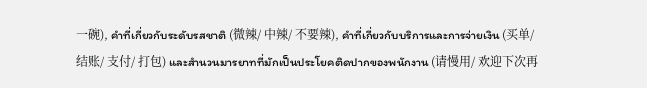一碗), คำที่เกี่ยวกับระดับรสชาติ (微辣/ 中辣/ 不要辣), คำที่เกี่ยวกับบริการและการจ่ายเงิน (买单/ 结账/ 支付/ 打包) และสำนวนมารยาทที่มักเป็นประโยคติดปากของพนักงาน (请慢用/ 欢迎下次再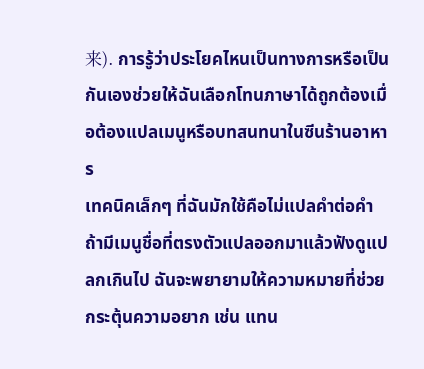来). การรู้ว่าประโยคไหนเป็นทางการหรือเป็นกันเองช่วยให้ฉันเลือกโทนภาษาได้ถูกต้องเมื่อต้องแปลเมนูหรือบทสนทนาในซีนร้านอาหาร
เทคนิคเล็กๆ ที่ฉันมักใช้คือไม่แปลคำต่อคำ ถ้ามีเมนูชื่อที่ตรงตัวแปลออกมาแล้วฟังดูแปลกเกินไป ฉันจะพยายามให้ความหมายที่ช่วยกระตุ้นความอยาก เช่น แทน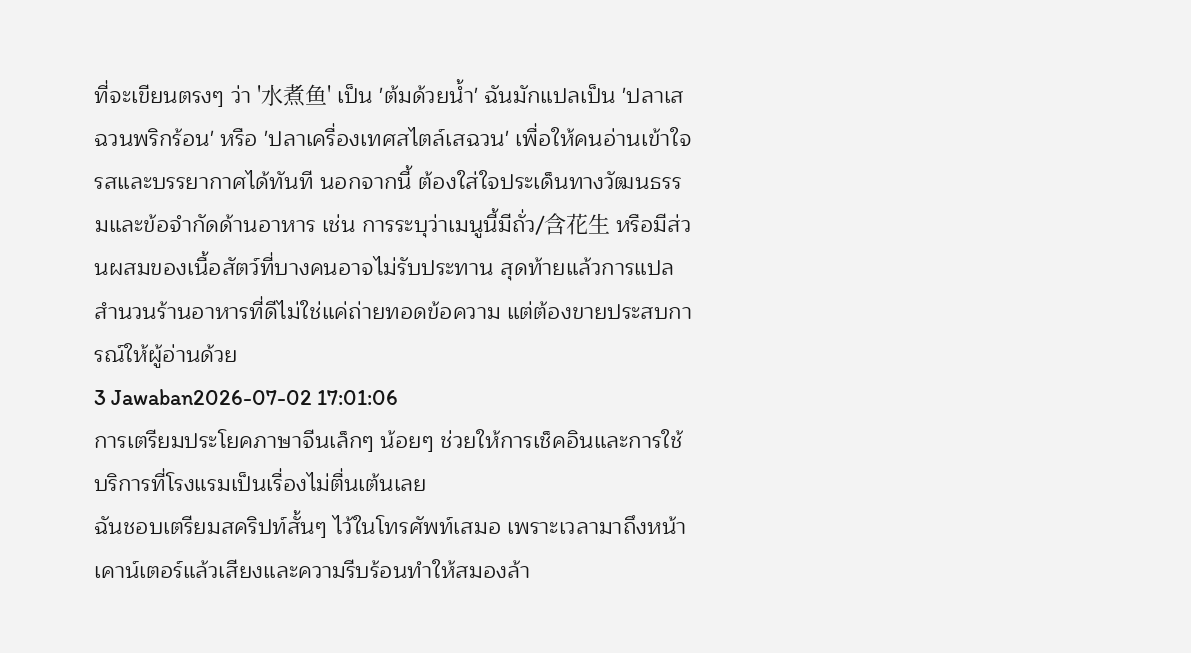ที่จะเขียนตรงๆ ว่า '水煮鱼' เป็น 'ต้มด้วยน้ำ' ฉันมักแปลเป็น 'ปลาเสฉวนพริกร้อน' หรือ 'ปลาเครื่องเทศสไตล์เสฉวน' เพื่อให้คนอ่านเข้าใจรสและบรรยากาศได้ทันที นอกจากนี้ ต้องใส่ใจประเด็นทางวัฒนธรรมและข้อจำกัดด้านอาหาร เช่น การระบุว่าเมนูนี้มีถั่ว/含花生 หรือมีส่วนผสมของเนื้อสัตว์ที่บางคนอาจไม่รับประทาน สุดท้ายแล้วการแปลสำนวนร้านอาหารที่ดีไม่ใช่แค่ถ่ายทอดข้อความ แต่ต้องขายประสบการณ์ให้ผู้อ่านด้วย
3 Jawaban2026-07-02 17:01:06
การเตรียมประโยคภาษาจีนเล็กๆ น้อยๆ ช่วยให้การเช็คอินและการใช้บริการที่โรงแรมเป็นเรื่องไม่ตื่นเต้นเลย
ฉันชอบเตรียมสคริปท์สั้นๆ ไว้ในโทรศัพท์เสมอ เพราะเวลามาถึงหน้าเคาน์เตอร์แล้วเสียงและความรีบร้อนทำให้สมองล้า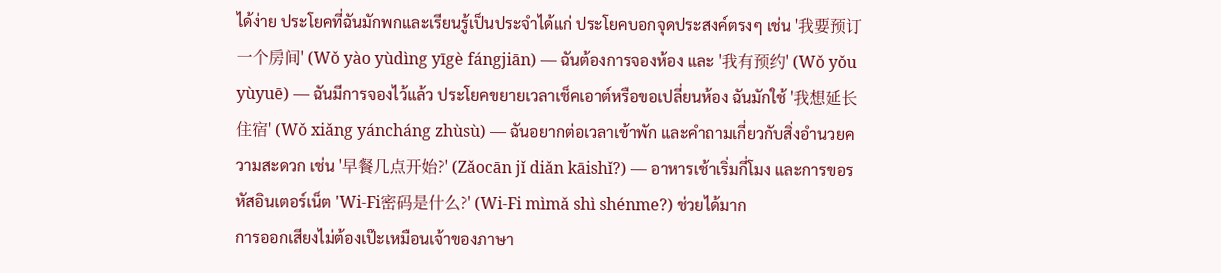ได้ง่าย ประโยคที่ฉันมักพกและเรียนรู้เป็นประจำได้แก่ ประโยคบอกจุดประสงค์ตรงๆ เช่น '我要预订一个房间' (Wǒ yào yùdìng yīgè fángjiān) — ฉันต้องการจองห้อง และ '我有预约' (Wǒ yǒu yùyuē) — ฉันมีการจองไว้แล้ว ประโยคขยายเวลาเช็คเอาต์หรือขอเปลี่ยนห้อง ฉันมักใช้ '我想延长住宿' (Wǒ xiǎng yáncháng zhùsù) — ฉันอยากต่อเวลาเข้าพัก และคำถามเกี่ยวกับสิ่งอำนวยความสะดวก เช่น '早餐几点开始?' (Zǎocān jǐ diǎn kāishǐ?) — อาหารเช้าเริ่มกี่โมง และการขอรหัสอินเตอร์เน็ต 'Wi‑Fi密码是什么?' (Wi‑Fi mìmǎ shì shénme?) ช่วยได้มาก
การออกเสียงไม่ต้องเป๊ะเหมือนเจ้าของภาษา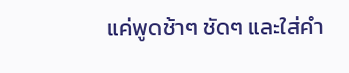แค่พูดช้าๆ ชัดๆ และใส่คำ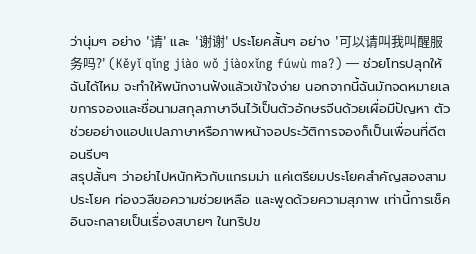ว่านุ่มๆ อย่าง '请' และ '谢谢' ประโยคสั้นๆ อย่าง '可以请叫我叫醒服务吗?' (Kěyǐ qǐng jiào wǒ jiàoxǐng fúwù ma?) — ช่วยโทรปลุกให้ฉันได้ไหม จะทำให้พนักงานฟังแล้วเข้าใจง่าย นอกจากนี้ฉันมักจดหมายเลขการจองและชื่อนามสกุลภาษาจีนไว้เป็นตัวอักษรจีนด้วยเผื่อมีปัญหา ตัวช่วยอย่างแอปแปลภาษาหรือภาพหน้าจอประวัติการจองก็เป็นเพื่อนที่ดีตอนรีบๆ
สรุปสั้นๆ ว่าอย่าไปหนักหัวกับแกรมม่า แค่เตรียมประโยคสำคัญสองสามประโยค ท่องวลีขอความช่วยเหลือ และพูดด้วยความสุภาพ เท่านี้การเช็คอินจะกลายเป็นเรื่องสบายๆ ในทริปข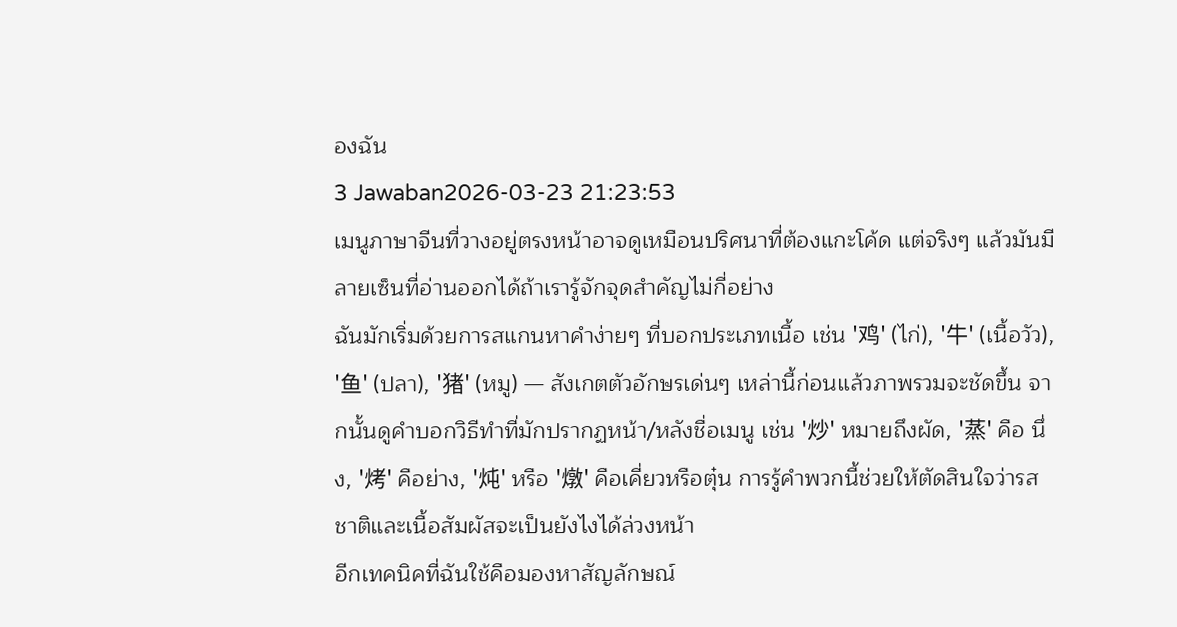องฉัน
3 Jawaban2026-03-23 21:23:53
เมนูภาษาจีนที่วางอยู่ตรงหน้าอาจดูเหมือนปริศนาที่ต้องแกะโค้ด แต่จริงๆ แล้วมันมีลายเซ็นที่อ่านออกได้ถ้าเรารู้จักจุดสำคัญไม่กี่อย่าง
ฉันมักเริ่มด้วยการสแกนหาคำง่ายๆ ที่บอกประเภทเนื้อ เช่น '鸡' (ไก่), '牛' (เนื้อวัว), '鱼' (ปลา), '猪' (หมู) — สังเกตตัวอักษรเด่นๆ เหล่านี้ก่อนแล้วภาพรวมจะชัดขึ้น จากนั้นดูคำบอกวิธีทำที่มักปรากฏหน้า/หลังชื่อเมนู เช่น '炒' หมายถึงผัด, '蒸' คือ นึ่ง, '烤' คือย่าง, '炖' หรือ '燉' คือเคี่ยวหรือตุ๋น การรู้คำพวกนี้ช่วยให้ตัดสินใจว่ารสชาติและเนื้อสัมผัสจะเป็นยังไงได้ล่วงหน้า
อีกเทคนิคที่ฉันใช้คือมองหาสัญลักษณ์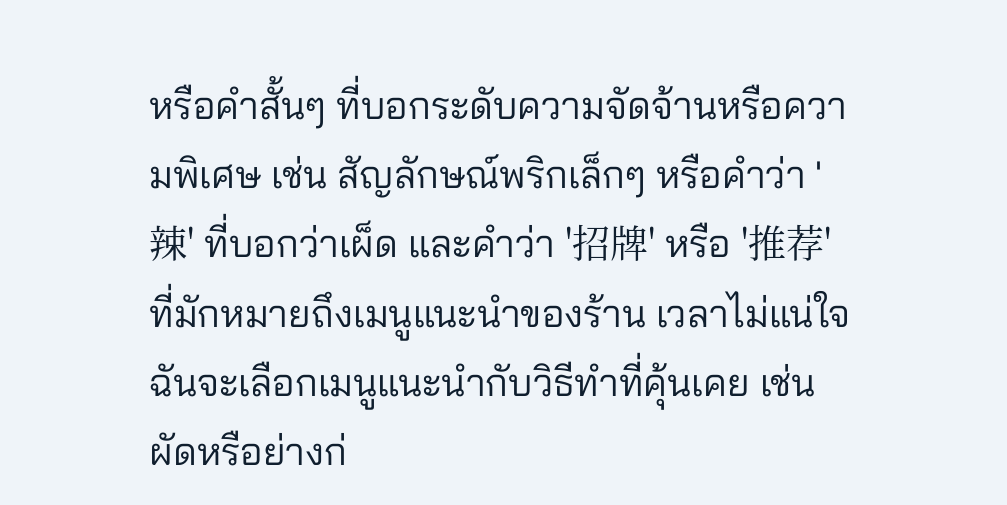หรือคำสั้นๆ ที่บอกระดับความจัดจ้านหรือความพิเศษ เช่น สัญลักษณ์พริกเล็กๆ หรือคำว่า '辣' ที่บอกว่าเผ็ด และคำว่า '招牌' หรือ '推荐' ที่มักหมายถึงเมนูแนะนำของร้าน เวลาไม่แน่ใจฉันจะเลือกเมนูแนะนำกับวิธีทำที่คุ้นเคย เช่น ผัดหรือย่างก่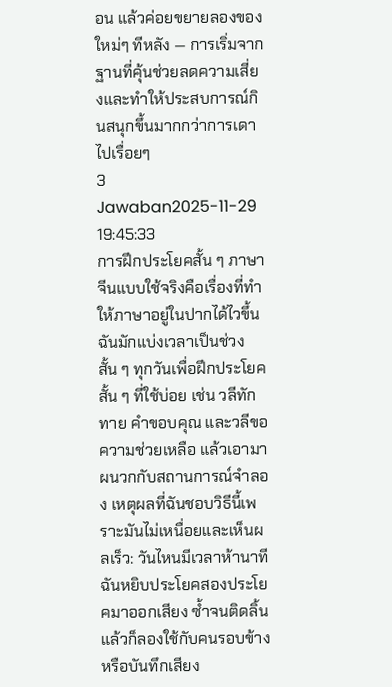อน แล้วค่อยขยายลองของใหม่ๆ ทีหลัง — การเริ่มจากฐานที่คุ้นช่วยลดความเสี่ยงและทำให้ประสบการณ์กินสนุกขึ้นมากกว่าการเดาไปเรื่อยๆ
3 Jawaban2025-11-29 19:45:33
การฝึกประโยคสั้น ๆ ภาษาจีนแบบใช้จริงคือเรื่องที่ทำให้ภาษาอยู่ในปากได้ไวขึ้น
ฉันมักแบ่งเวลาเป็นช่วงสั้น ๆ ทุกวันเพื่อฝึกประโยคสั้น ๆ ที่ใช้บ่อย เช่น วลีทักทาย คำขอบคุณ และวลีขอความช่วยเหลือ แล้วเอามาผนวกกับสถานการณ์จำลอง เหตุผลที่ฉันชอบวิธีนี้เพราะมันไม่เหนื่อยและเห็นผลเร็ว: วันไหนมีเวลาห้านาที ฉันหยิบประโยคสองประโยคมาออกเสียง ซ้ำจนติดลิ้น แล้วก็ลองใช้กับคนรอบข้างหรือบันทึกเสียง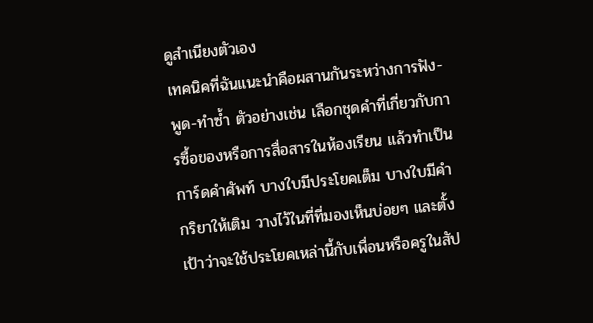ดูสำเนียงตัวเอง
เทคนิคที่ฉันแนะนำคือผสานกันระหว่างการฟัง-พูด-ทำซ้ำ ตัวอย่างเช่น เลือกชุดคำที่เกี่ยวกับการซื้อของหรือการสื่อสารในห้องเรียน แล้วทำเป็นการ์ดคำศัพท์ บางใบมีประโยคเต็ม บางใบมีคำกริยาให้เติม วางไว้ในที่ที่มองเห็นบ่อยๆ และตั้งเป้าว่าจะใช้ประโยคเหล่านี้กับเพื่อนหรือครูในสัป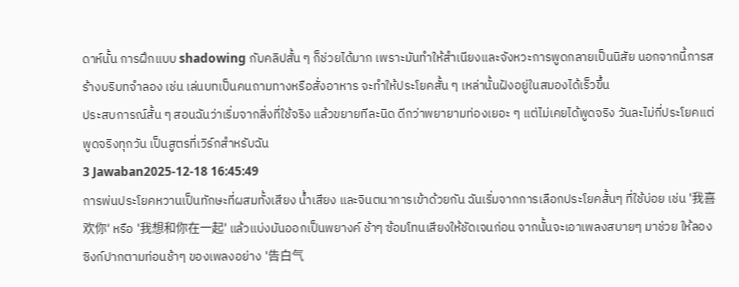ดาห์นั้น การฝึกแบบ shadowing กับคลิปสั้น ๆ ก็ช่วยได้มาก เพราะมันทำให้สำเนียงและจังหวะการพูดกลายเป็นนิสัย นอกจากนี้การสร้างบริบทจำลอง เช่น เล่นบทเป็นคนถามทางหรือสั่งอาหาร จะทำให้ประโยคสั้น ๆ เหล่านั้นฝังอยู่ในสมองได้เร็วขึ้น
ประสบการณ์สั้น ๆ สอนฉันว่าเริ่มจากสิ่งที่ใช้จริง แล้วขยายทีละนิด ดีกว่าพยายามท่องเยอะ ๆ แต่ไม่เคยได้พูดจริง วันละไม่กี่ประโยคแต่พูดจริงทุกวัน เป็นสูตรที่เวิร์กสำหรับฉัน
3 Jawaban2025-12-18 16:45:49
การพ่นประโยคหวานเป็นทักษะที่ผสมทั้งเสียง น้ำเสียง และจินตนาการเข้าด้วยกัน ฉันเริ่มจากการเลือกประโยคสั้นๆ ที่ใช้บ่อย เช่น '我喜欢你' หรือ '我想和你在一起' แล้วแบ่งมันออกเป็นพยางค์ ช้าๆ ซ้อมโทนเสียงให้ชัดเจนก่อน จากนั้นจะเอาเพลงสบายๆ มาช่วย ให้ลองซิงก์ปากตามท่อนช้าๆ ของเพลงอย่าง '告白气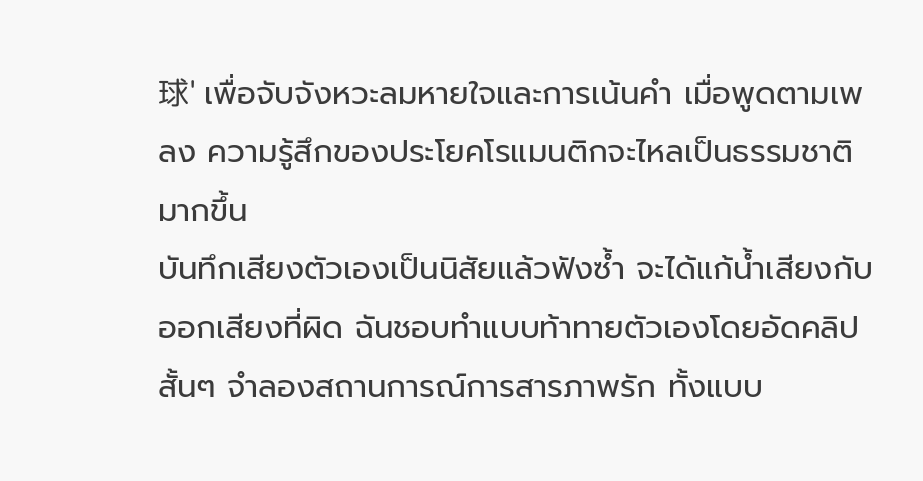球' เพื่อจับจังหวะลมหายใจและการเน้นคำ เมื่อพูดตามเพลง ความรู้สึกของประโยคโรแมนติกจะไหลเป็นธรรมชาติมากขึ้น
บันทึกเสียงตัวเองเป็นนิสัยแล้วฟังซ้ำ จะได้แก้น้ำเสียงกับออกเสียงที่ผิด ฉันชอบทำแบบท้าทายตัวเองโดยอัดคลิปสั้นๆ จำลองสถานการณ์การสารภาพรัก ทั้งแบบ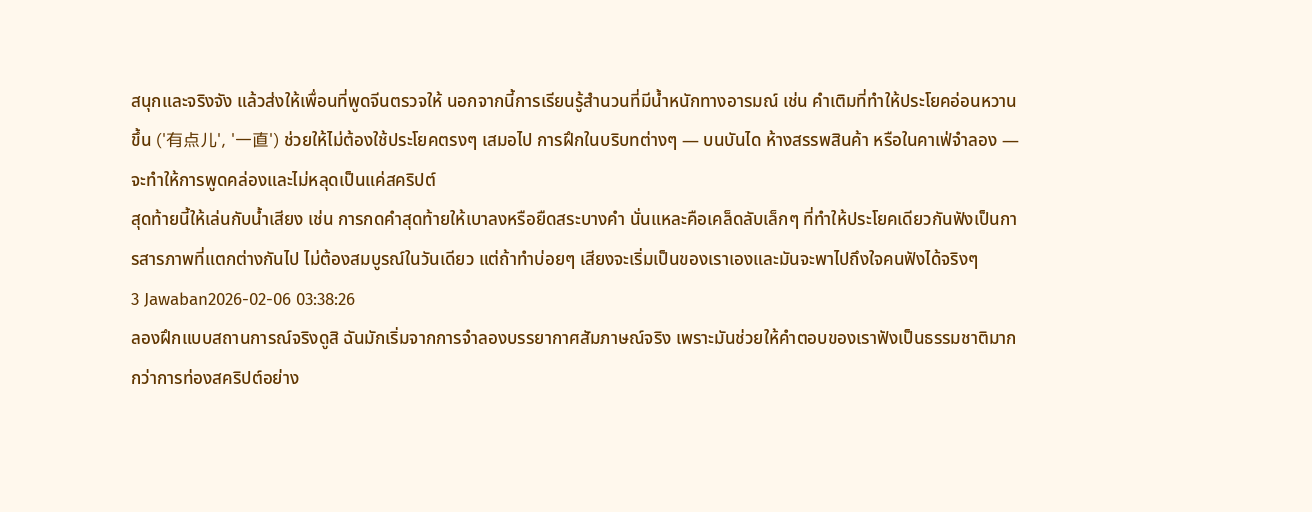สนุกและจริงจัง แล้วส่งให้เพื่อนที่พูดจีนตรวจให้ นอกจากนี้การเรียนรู้สำนวนที่มีน้ำหนักทางอารมณ์ เช่น คำเติมที่ทำให้ประโยคอ่อนหวานขึ้น ('有点儿', '一直') ช่วยให้ไม่ต้องใช้ประโยคตรงๆ เสมอไป การฝึกในบริบทต่างๆ — บนบันได ห้างสรรพสินค้า หรือในคาเฟ่จำลอง — จะทำให้การพูดคล่องและไม่หลุดเป็นแค่สคริปต์
สุดท้ายนี้ให้เล่นกับน้ำเสียง เช่น การกดคำสุดท้ายให้เบาลงหรือยืดสระบางคำ นั่นแหละคือเคล็ดลับเล็กๆ ที่ทำให้ประโยคเดียวกันฟังเป็นการสารภาพที่แตกต่างกันไป ไม่ต้องสมบูรณ์ในวันเดียว แต่ถ้าทำบ่อยๆ เสียงจะเริ่มเป็นของเราเองและมันจะพาไปถึงใจคนฟังได้จริงๆ
3 Jawaban2026-02-06 03:38:26
ลองฝึกแบบสถานการณ์จริงดูสิ ฉันมักเริ่มจากการจำลองบรรยากาศสัมภาษณ์จริง เพราะมันช่วยให้คำตอบของเราฟังเป็นธรรมชาติมากกว่าการท่องสคริปต์อย่าง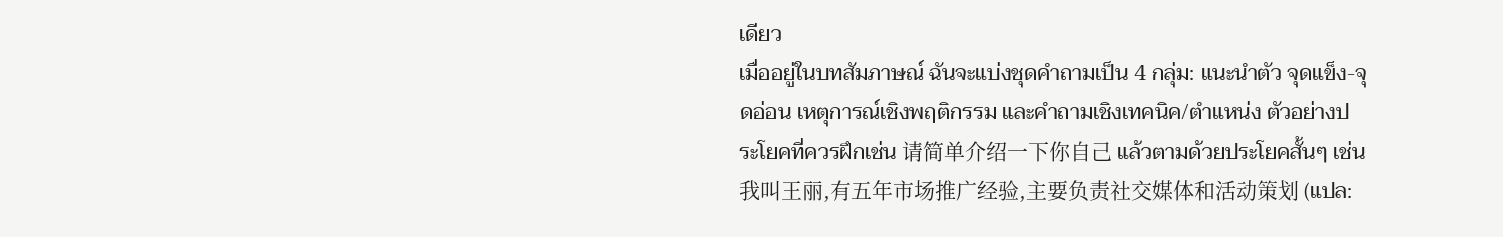เดียว
เมื่ออยู่ในบทสัมภาษณ์ ฉันจะแบ่งชุดคำถามเป็น 4 กลุ่ม: แนะนำตัว จุดแข็ง-จุดอ่อน เหตุการณ์เชิงพฤติกรรม และคำถามเชิงเทคนิค/ตำแหน่ง ตัวอย่างประโยคที่ควรฝึกเช่น 请简单介绍一下你自己 แล้วตามด้วยประโยคสั้นๆ เช่น 我叫王丽,有五年市场推广经验,主要负责社交媒体和活动策划 (แปล: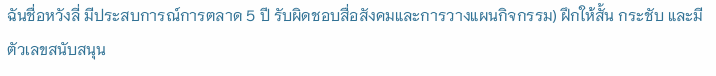ฉันชื่อหวังลี่ มีประสบการณ์การตลาด 5 ปี รับผิดชอบสื่อสังคมและการวางแผนกิจกรรม) ฝึกให้สั้น กระชับ และมีตัวเลขสนับสนุน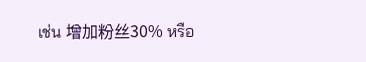เช่น 增加粉丝30% หรือ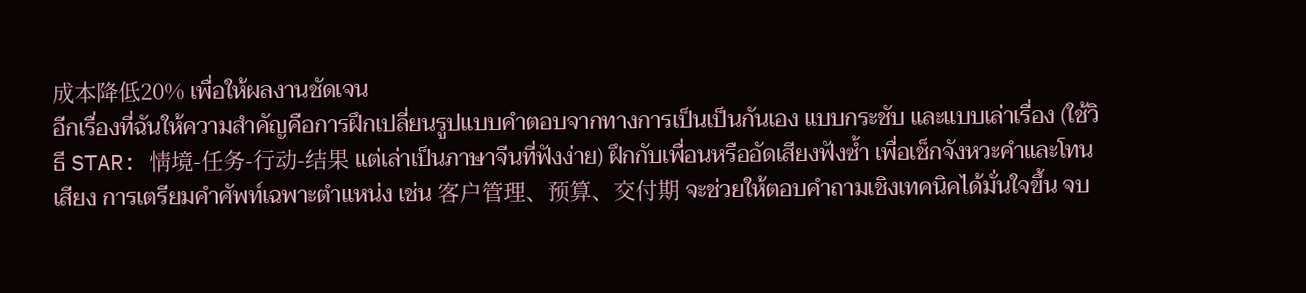成本降低20% เพื่อให้ผลงานชัดเจน
อีกเรื่องที่ฉันให้ความสำคัญคือการฝึกเปลี่ยนรูปแบบคำตอบจากทางการเป็นเป็นกันเอง แบบกระชับ และแบบเล่าเรื่อง (ใช้วิธี STAR: 情境-任务-行动-结果 แต่เล่าเป็นภาษาจีนที่ฟังง่าย) ฝึกกับเพื่อนหรืออัดเสียงฟังซ้ำ เพื่อเช็กจังหวะคำและโทนเสียง การเตรียมคำศัพท์เฉพาะตำแหน่ง เช่น 客户管理、预算、交付期 จะช่วยให้ตอบคำถามเชิงเทคนิคได้มั่นใจขึ้น จบ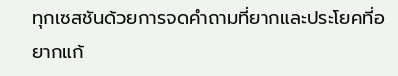ทุกเซสชันด้วยการจดคำถามที่ยากและประโยคที่อยากแก้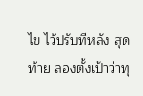ไข ไว้ปรับทีหลัง สุดท้าย ลองตั้งเป้าว่าทุ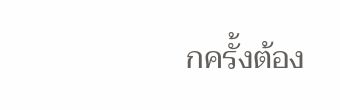กครั้งต้อง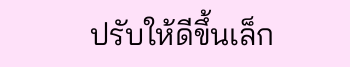ปรับให้ดีขึ้นเล็ก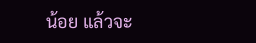น้อย แล้วจะ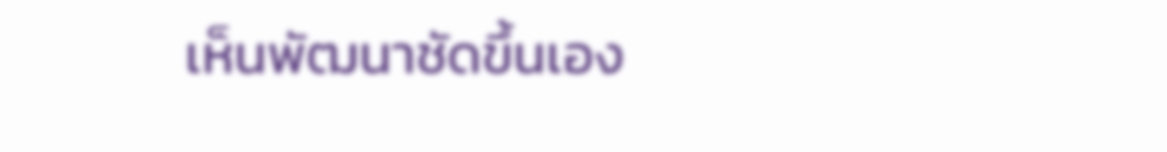เห็นพัฒนาชัดขึ้นเอง